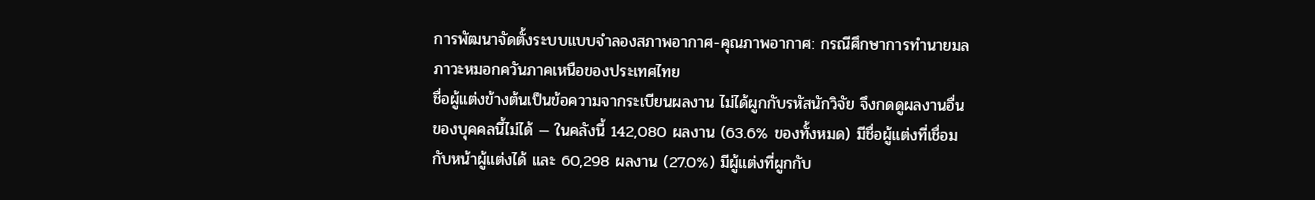การพัฒนาจัดตั้งระบบแบบจำลองสภาพอากาศ-คุณภาพอากาศ: กรณีศึกษาการทำนายมลภาวะหมอกควันภาคเหนือของประเทศไทย
ชื่อผู้แต่งข้างต้นเป็นข้อความจากระเบียนผลงาน ไม่ได้ผูกกับรหัสนักวิจัย จึงกดดูผลงานอื่นของบุคคลนี้ไม่ได้ — ในคลังนี้ 142,080 ผลงาน (63.6% ของทั้งหมด) มีชื่อผู้แต่งที่เชื่อมกับหน้าผู้แต่งได้ และ 60,298 ผลงาน (27.0%) มีผู้แต่งที่ผูกกับ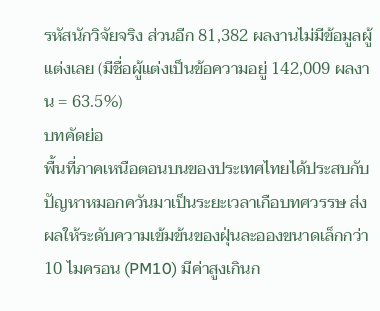รหัสนักวิจัยจริง ส่วนอีก 81,382 ผลงานไม่มีข้อมูลผู้แต่งเลย (มีชื่อผู้แต่งเป็นข้อความอยู่ 142,009 ผลงาน = 63.5%)
บทคัดย่อ
พื้นที่ภาคเหนือตอนบนของประเทศไทยได้ประสบกับปัญหาหมอกควันมาเป็นระยะเวลาเกือบทศวรรษ ส่งผลให้ระดับความเข้มข้นของฝุ่นละอองขนาดเล็กกว่า 10 ไมครอน (PM10) มีค่าสูงเกินก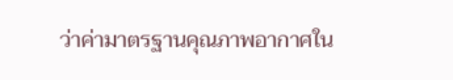ว่าค่ามาตรฐานคุณภาพอากาศใน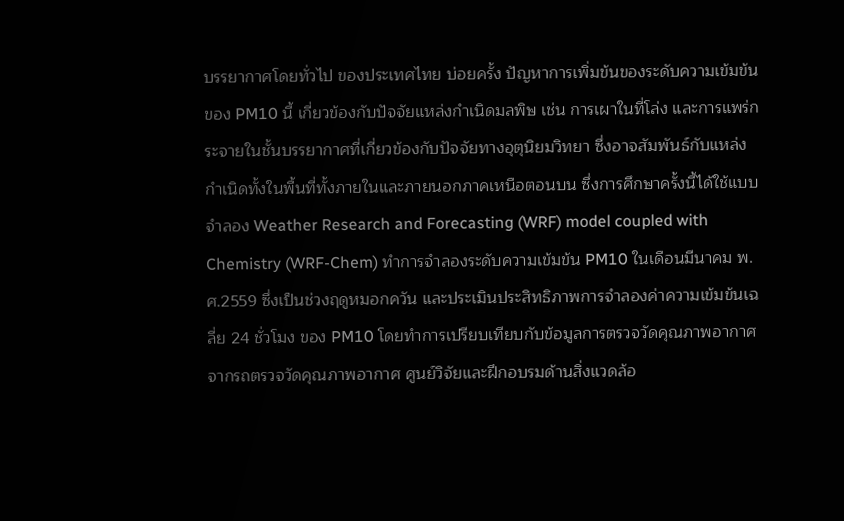บรรยากาศโดยทั่วไป ของประเทศไทย บ่อยครั้ง ปัญหาการเพิ่มข้นของระดับความเข้มข้นของ PM10 นี้ เกี่ยวข้องกับปัจจัยแหล่งกำเนิดมลพิษ เช่น การเผาในที่โล่ง และการแพร่กระจายในชั้นบรรยากาศที่เกี่ยวข้องกับปัจจัยทางอุตุนิยมวิทยา ซึ่งอาจสัมพันธ์กับแหล่งกำเนิดทั้งในพื้นที่ทั้งภายในและภายนอกภาคเหนือตอนบน ซึ่งการศึกษาครั้งนี้ได้ใช้แบบจำลอง Weather Research and Forecasting (WRF) model coupled with Chemistry (WRF-Chem) ทำการจำลองระดับความเข้มข้น PM10 ในเดือนมีนาคม พ.ศ.2559 ซึ่งเป็นช่วงฤดูหมอกควัน และประเมินประสิทธิภาพการจำลองค่าความเข้มข้นเฉลี่ย 24 ชั่วโมง ของ PM10 โดยทำการเปรียบเทียบกับข้อมูลการตรวจวัดคุณภาพอากาศจากรถตรวจวัดคุณภาพอากาศ ศูนย์วิจัยและฝึกอบรมด้านสิ่งแวดล้อ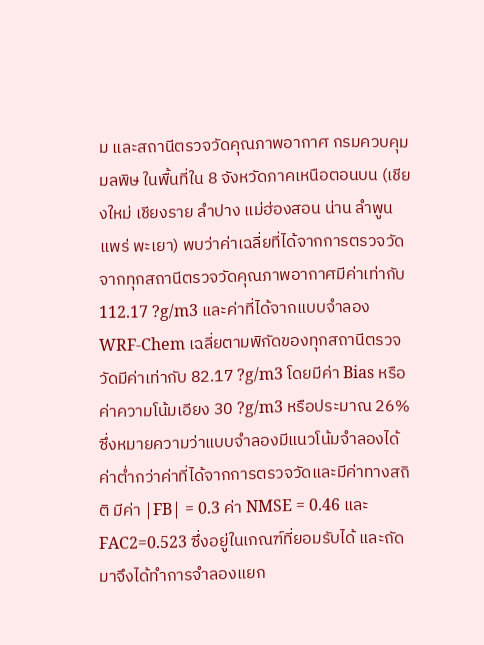ม และสถานีตรวจวัดคุณภาพอากาศ กรมควบคุมมลพิษ ในพื้นที่ใน 8 จังหวัดภาคเหนือตอนบน (เชียงใหม่ เชียงราย ลำปาง แม่ฮ่องสอน น่าน ลำพูน แพร่ พะเยา) พบว่าค่าเฉลี่ยที่ได้จากการตรวจวัดจากทุกสถานีตรวจวัดคุณภาพอากาศมีค่าเท่ากับ 112.17 ?g/m3 และค่าที่ได้จากแบบจำลอง WRF-Chem เฉลี่ยตามพิกัดของทุกสถานีตรวจวัดมีค่าเท่ากับ 82.17 ?g/m3 โดยมีค่า Bias หรือค่าความโน้มเอียง 30 ?g/m3 หรือประมาณ 26% ซึ่งหมายความว่าแบบจำลองมีแนวโน้มจำลองได้ค่าต่ำกว่าค่าที่ได้จากการตรวจวัดและมีค่าทางสถิติ มีค่า |FB| = 0.3 ค่า NMSE = 0.46 และ FAC2=0.523 ซึ่งอยู่ในเกณฑ์ที่ยอมรับได้ และถัดมาจึงได้ทำการจำลองแยก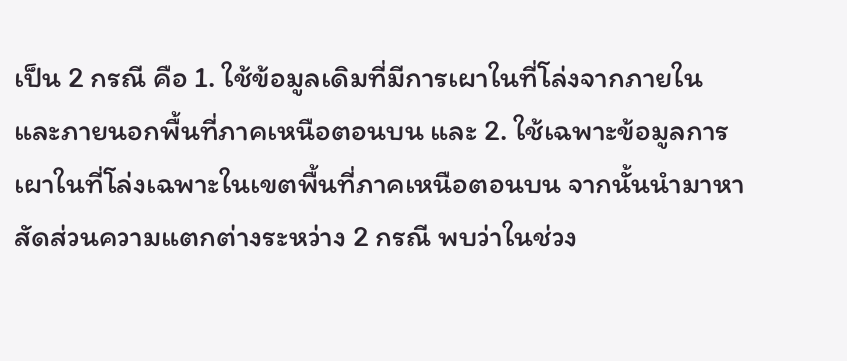เป็น 2 กรณี คือ 1. ใช้ข้อมูลเดิมที่มีการเผาในที่โล่งจากภายในและภายนอกพื้นที่ภาคเหนือตอนบน และ 2. ใช้เฉพาะข้อมูลการเผาในที่โล่งเฉพาะในเขตพื้นที่ภาคเหนือตอนบน จากนั้นนำมาหาสัดส่วนความแตกต่างระหว่าง 2 กรณี พบว่าในช่วง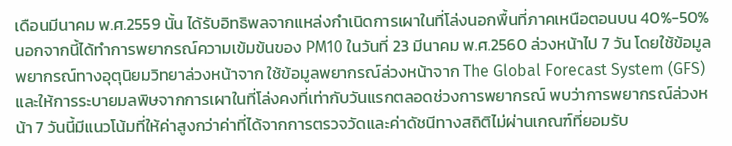เดือนมีนาคม พ.ศ.2559 นั้น ได้รับอิทธิพลจากแหล่งกำเนิดการเผาในที่โล่งนอกพื้นที่ภาคเหนือตอนบน 40%-50% นอกจากนี้ได้ทำการพยากรณ์ความเข้มข้นของ PM10 ในวันที่ 23 มีนาคม พ.ศ.2560 ล่วงหน้าไป 7 วัน โดยใช้ข้อมูลพยากรณ์ทางอุตุนิยมวิทยาล่วงหน้าจาก ใช้ข้อมูลพยากรณ์ล่วงหน้าจาก The Global Forecast System (GFS) และให้การระบายมลพิษจากการเผาในที่โล่งคงที่เท่ากับวันแรกตลอดช่วงการพยากรณ์ พบว่าการพยากรณ์ล่วงหน้า 7 วันนี้มีแนวโน้มที่ให้ค่าสูงกว่าค่าที่ได้จากการตรวจวัดและค่าดัชนีทางสถิติไม่ผ่านเกณฑ์ที่ยอมรับ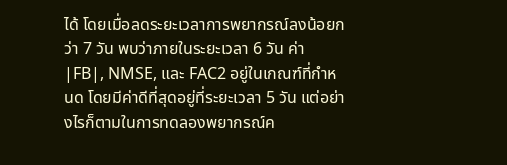ได้ โดยเมื่อลดระยะเวลาการพยากรณ์ลงน้อยกว่า 7 วัน พบว่าภายในระยะเวลา 6 วัน ค่า |FB|, NMSE, และ FAC2 อยู่ในเกณฑ์ที่กำหนด โดยมีค่าดีที่สุดอยู่ที่ระยะเวลา 5 วัน แต่อย่างไรก็ตามในการทดลองพยากรณ์ค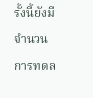รั้งนี้ยังมีจำนวนการทดล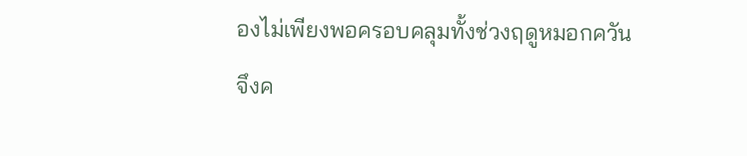องไม่เพียงพอครอบคลุมทั้งช่วงฤดูหมอกควัน จึงค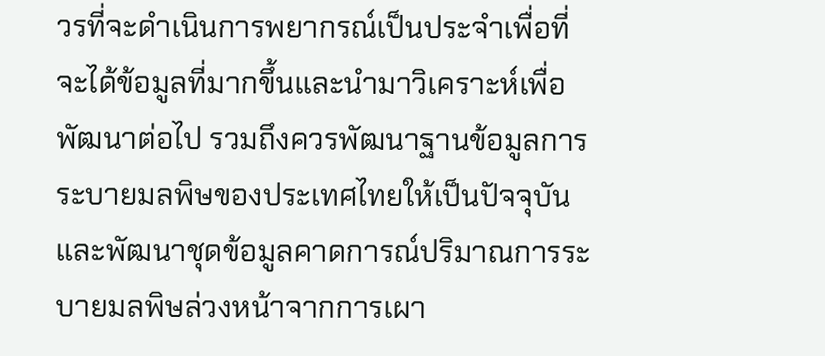วรที่จะดำเนินการพยากรณ์เป็นประจำเพื่อที่จะได้ข้อมูลที่มากขึ้นและนำมาวิเคราะห์เพื่อพัฒนาต่อไป รวมถึงควรพัฒนาฐานข้อมูลการระบายมลพิษของประเทศไทยให้เป็นปัจจุบันและพัฒนาชุดข้อมูลคาดการณ์ปริมาณการระบายมลพิษล่วงหน้าจากการเผา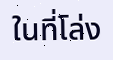ในที่โล่ง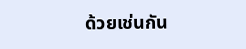ด้วยเช่นกัน